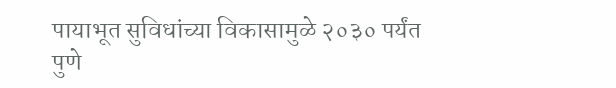पायाभूत सुविधांच्या विकासामुळे २०३० पर्यंत पुणे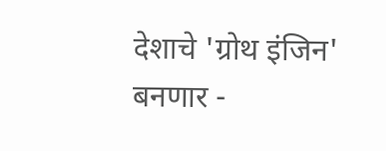देशाचे 'ग्रोथ इंजिन' बनणार -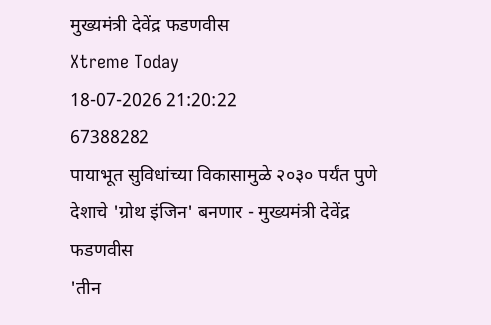मुख्यमंत्री देवेंद्र फडणवीस
Xtreme Today
18-07-2026 21:20:22
67388282
पायाभूत सुविधांच्या विकासामुळे २०३० पर्यंत पुणे देशाचे 'ग्रोथ इंजिन' बनणार - मुख्यमंत्री देवेंद्र फडणवीस
'तीन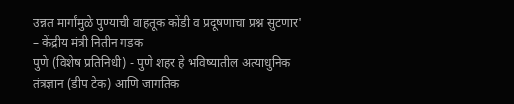उन्नत मार्गांमुळे पुण्याची वाहतूक कोंडी व प्रदूषणाचा प्रश्न सुटणार' – केंद्रीय मंत्री नितीन गडक
पुणे (विशेष प्रतिनिधी) - पुणे शहर हे भविष्यातील अत्याधुनिक तंत्रज्ञान (डीप टेक) आणि जागतिक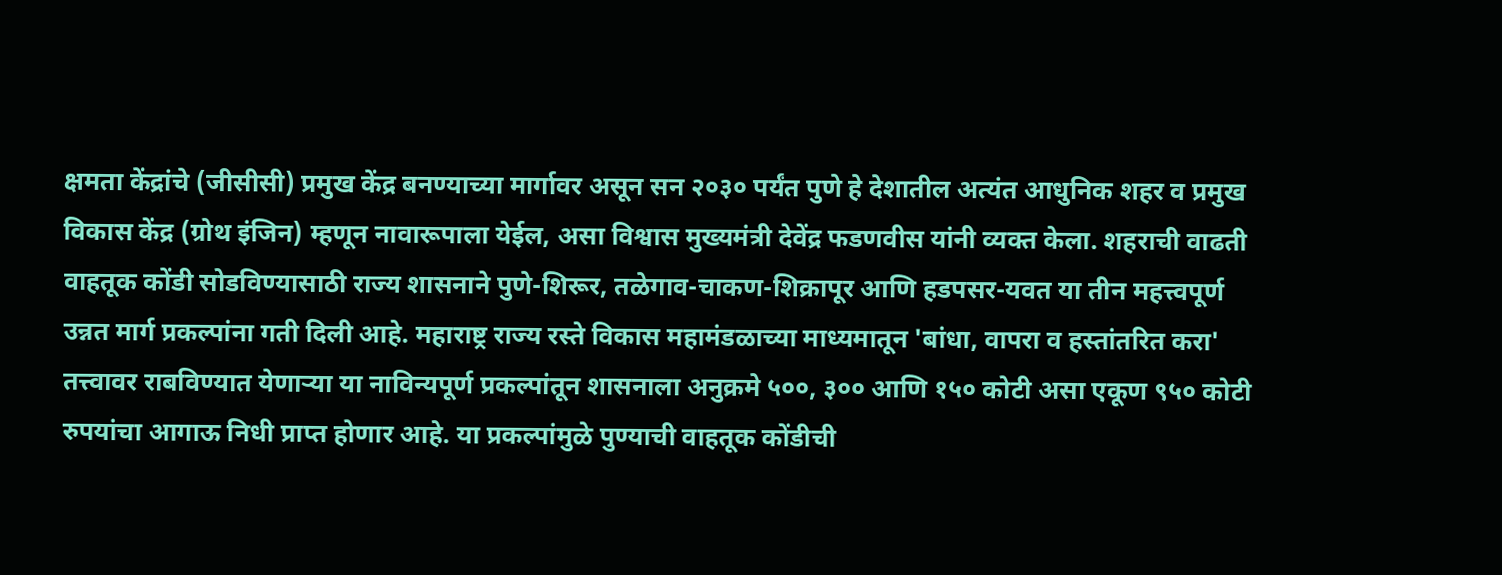क्षमता केंद्रांचे (जीसीसी) प्रमुख केंद्र बनण्याच्या मार्गावर असून सन २०३० पर्यंत पुणे हे देशातील अत्यंत आधुनिक शहर व प्रमुख विकास केंद्र (ग्रोथ इंजिन) म्हणून नावारूपाला येईल, असा विश्वास मुख्यमंत्री देवेंद्र फडणवीस यांनी व्यक्त केला. शहराची वाढती वाहतूक कोंडी सोडविण्यासाठी राज्य शासनाने पुणे-शिरूर, तळेगाव-चाकण-शिक्रापूर आणि हडपसर-यवत या तीन महत्त्वपूर्ण उन्नत मार्ग प्रकल्पांना गती दिली आहे. महाराष्ट्र राज्य रस्ते विकास महामंडळाच्या माध्यमातून 'बांधा, वापरा व हस्तांतरित करा' तत्त्वावर राबविण्यात येणाऱ्या या नाविन्यपूर्ण प्रकल्पांतून शासनाला अनुक्रमे ५००, ३०० आणि १५० कोटी असा एकूण ९५० कोटी रुपयांचा आगाऊ निधी प्राप्त होणार आहे. या प्रकल्पांमुळे पुण्याची वाहतूक कोंडीची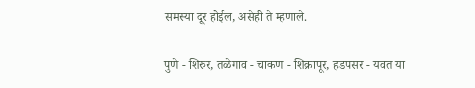समस्या दूर होईल, असेही ते म्हणाले.

पुणे - शिरुर, तळेगाव - चाकण - शिक्रापूर, हडपसर - यवत या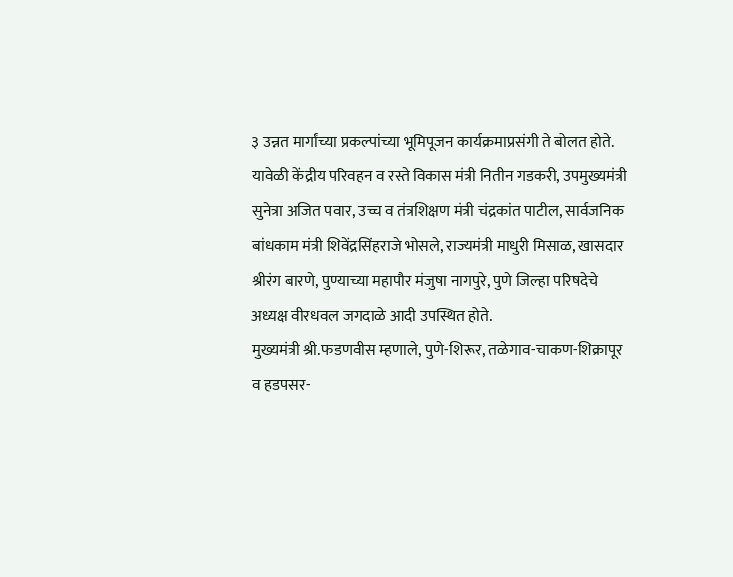३ उन्नत मार्गांच्या प्रकल्पांच्या भूमिपूजन कार्यक्रमाप्रसंगी ते बोलत होते. यावेळी केंद्रीय परिवहन व रस्ते विकास मंत्री नितीन गडकरी, उपमुख्यमंत्री सुनेत्रा अजित पवार, उच्च व तंत्रशिक्षण मंत्री चंद्रकांत पाटील, सार्वजनिक बांधकाम मंत्री शिवेंद्रसिंहराजे भोसले, राज्यमंत्री माधुरी मिसाळ, खासदार श्रीरंग बारणे, पुण्याच्या महापौर मंजुषा नागपुरे, पुणे जिल्हा परिषदेचे अध्यक्ष वीरधवल जगदाळे आदी उपस्थित होते.
मुख्यमंत्री श्री.फडणवीस म्हणाले, पुणे-शिरूर, तळेगाव-चाकण-शिक्रापूर व हडपसर-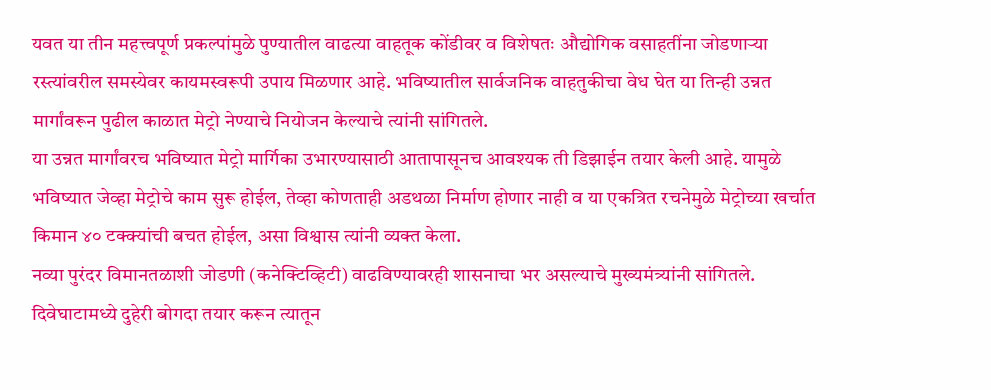यवत या तीन महत्त्वपूर्ण प्रकल्पांमुळे पुण्यातील वाढत्या वाहतूक कोंडीवर व विशेषतः औद्योगिक वसाहतींना जोडणाऱ्या रस्त्यांवरील समस्येवर कायमस्वरूपी उपाय मिळणार आहे. भविष्यातील सार्वजनिक वाहतुकीचा वेध घेत या तिन्ही उन्नत मार्गांवरून पुढील काळात मेट्रो नेण्याचे नियोजन केल्याचे त्यांनी सांगितले.
या उन्नत मार्गांवरच भविष्यात मेट्रो मार्गिका उभारण्यासाठी आतापासूनच आवश्यक ती डिझाईन तयार केली आहे. यामुळे भविष्यात जेव्हा मेट्रोचे काम सुरू होईल, तेव्हा कोणताही अडथळा निर्माण होणार नाही व या एकत्रित रचनेमुळे मेट्रोच्या खर्चात किमान ४० टक्क्यांची बचत होईल, असा विश्वास त्यांनी व्यक्त केला.
नव्या पुरंदर विमानतळाशी जोडणी (कनेक्टिव्हिटी) वाढविण्यावरही शासनाचा भर असल्याचे मुख्यमंत्र्यांनी सांगितले. दिवेघाटामध्ये दुहेरी बोगदा तयार करून त्यातून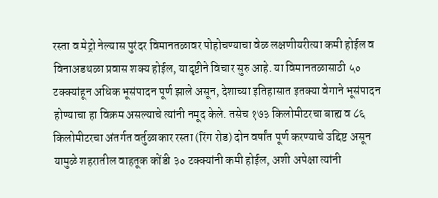रस्ता व मेट्रो नेल्यास पुरंदर विमानतळावर पोहोचण्याचा वेळ लक्षणीयरीत्या कमी होईल व विनाअडथळा प्रवास शक्य होईल, यादृष्टीने विचार सुरु आहे. या विमानतळासाठी ५० टक्क्यांहून अधिक भूसंपादन पूर्ण झाले असून, देशाच्या इतिहासात इतक्या वेगाने भूसंपादन होण्याचा हा विक्रम असल्याचे त्यांनी नमूद केले. तसेच १७३ किलोमीटरचा बाह्य व ८६ किलोमीटरचा अंतर्गत वर्तुळाकार रस्ता (रिंग रोड) दोन वर्षांत पूर्ण करण्याचे उद्दिष्ट असून यामुळे शहरातील वाहतूक कोंडी ३० टक्क्यांनी कमी होईल, अशी अपेक्षा त्यांनी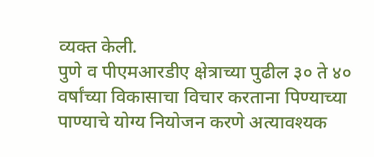व्यक्त केली.
पुणे व पीएमआरडीए क्षेत्राच्या पुढील ३० ते ४० वर्षांच्या विकासाचा विचार करताना पिण्याच्या पाण्याचे योग्य नियोजन करणे अत्यावश्यक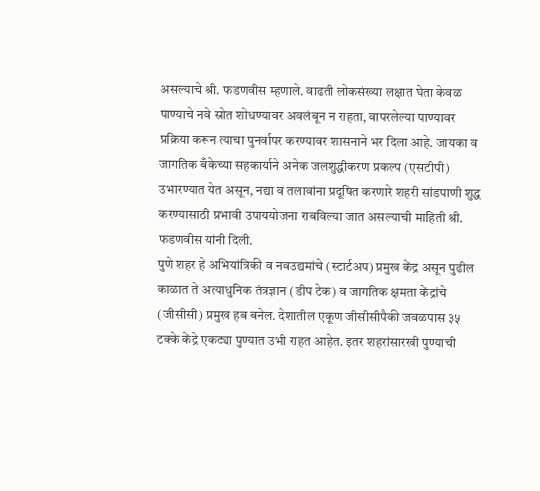असल्याचे श्री. फडणवीस म्हणाले. वाढती लोकसंख्या लक्षात घेता केवळ पाण्याचे नवे स्रोत शोधण्यावर अवलंबून न राहता, वापरलेल्या पाण्यावर प्रक्रिया करून त्याचा पुनर्वापर करण्यावर शासनाने भर दिला आहे. जायका व जागतिक बँकेच्या सहकार्याने अनेक जलशुद्धीकरण प्रकल्प (एसटीपी) उभारण्यात येत असून, नद्या व तलावांना प्रदूषित करणारे शहरी सांडपाणी शुद्ध करण्यासाठी प्रभावी उपाययोजना राबविल्या जात असल्याची माहिती श्री. फडणवीस यांनी दिली.
पुणे शहर हे अभियांत्रिकी व नवउद्यमांचे (स्टार्टअप) प्रमुख केंद्र असून पुढील काळात ते अत्याधुनिक तंत्रज्ञान (डीप टेक) व जागतिक क्षमता केंद्रांचे (जीसीसी) प्रमुख हब बनेल. देशातील एकूण जीसीसीपैकी जवळपास ३५ टक्के केंद्रे एकट्या पुण्यात उभी राहत आहेत. इतर शहरांसारखी पुण्याची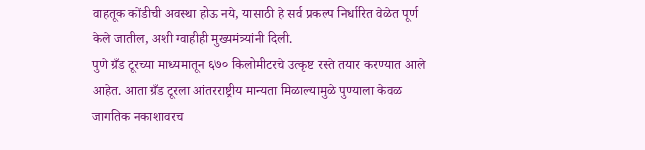वाहतूक कोंडीची अवस्था होऊ नये, यासाठी हे सर्व प्रकल्प निर्धारित वेळेत पूर्ण केले जातील, अशी ग्वाहीही मुख्यमंत्र्यांनी दिली.
पुणे ग्रँड टूरच्या माध्यमातून ६७० किलोमीटरचे उत्कृष्ट रस्ते तयार करण्यात आले आहेत. आता ग्रँड टूरला आंतरराष्ट्रीय मान्यता मिळाल्यामुळे पुण्याला केवळ जागतिक नकाशावरच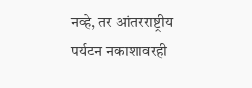नव्हे, तर आंतरराष्ट्रीय पर्यटन नकाशावरही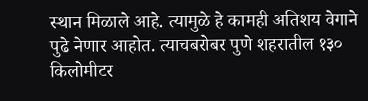स्थान मिळाले आहे. त्यामुळे हे कामही अतिशय वेगाने पुढे नेणार आहोत. त्याचबरोबर पुणे शहरातील १३० किलोमीटर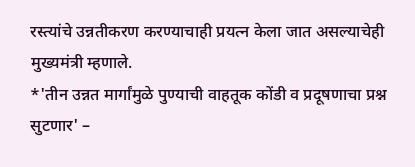रस्त्यांचे उन्नतीकरण करण्याचाही प्रयत्न केला जात असल्याचेही मुख्यमंत्री म्हणाले.
*'तीन उन्नत मार्गांमुळे पुण्याची वाहतूक कोंडी व प्रदूषणाचा प्रश्न सुटणार' –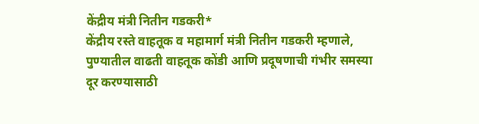केंद्रीय मंत्री नितीन गडकरी*
केंद्रीय रस्ते वाहतूक व महामार्ग मंत्री नितीन गडकरी म्हणाले, पुण्यातील वाढती वाहतूक कोंडी आणि प्रदूषणाची गंभीर समस्या दूर करण्यासाठी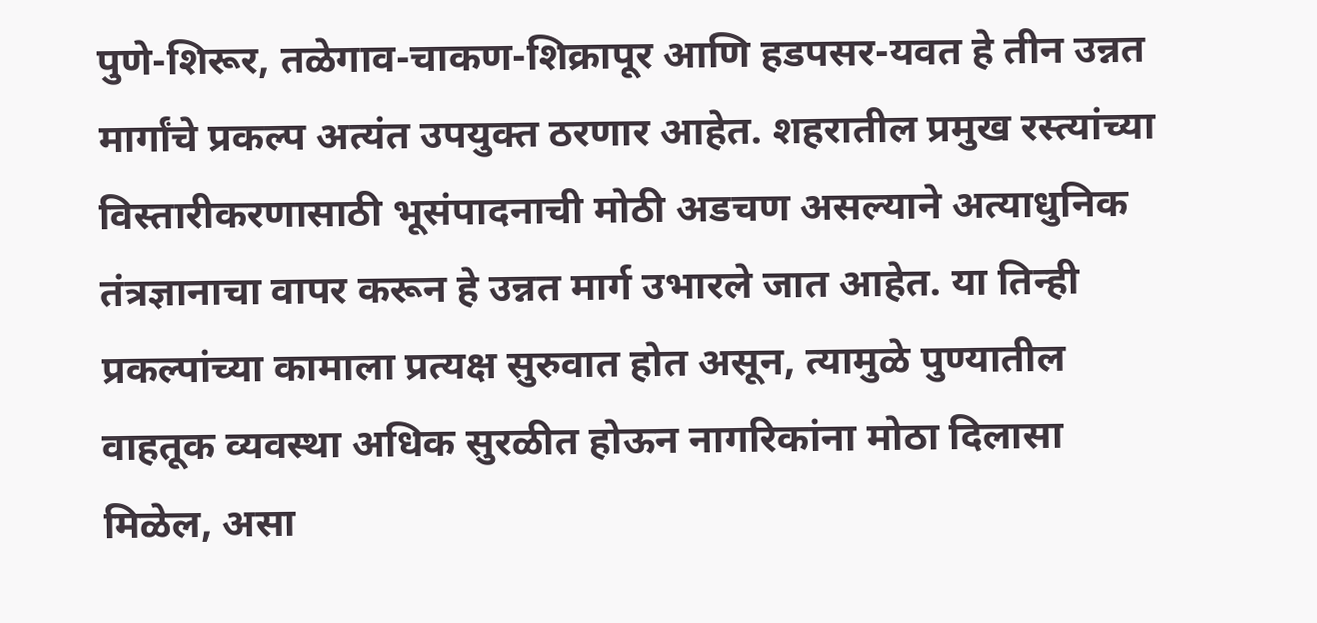पुणे-शिरूर, तळेगाव-चाकण-शिक्रापूर आणि हडपसर-यवत हे तीन उन्नत मार्गांचे प्रकल्प अत्यंत उपयुक्त ठरणार आहेत. शहरातील प्रमुख रस्त्यांच्या विस्तारीकरणासाठी भूसंपादनाची मोठी अडचण असल्याने अत्याधुनिक तंत्रज्ञानाचा वापर करून हे उन्नत मार्ग उभारले जात आहेत. या तिन्ही प्रकल्पांच्या कामाला प्रत्यक्ष सुरुवात होत असून, त्यामुळे पुण्यातील वाहतूक व्यवस्था अधिक सुरळीत होऊन नागरिकांना मोठा दिलासा मिळेल, असा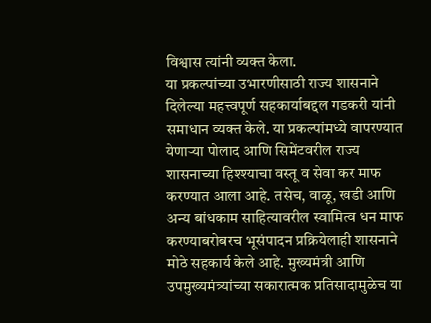विश्वास त्यांनी व्यक्त केला.
या प्रकल्पांच्या उभारणीसाठी राज्य शासनाने दिलेल्या महत्त्वपूर्ण सहकार्याबद्दल गडकरी यांनी समाधान व्यक्त केले. या प्रकल्पांमध्ये वापरण्यात येणाऱ्या पोलाद आणि सिमेंटवरील राज्य शासनाच्या हिश्श्याचा वस्तू व सेवा कर माफ करण्यात आला आहे. तसेच, वाळू, खडी आणि अन्य बांधकाम साहित्यावरील स्वामित्व धन माफ करण्याबरोबरच भूसंपादन प्रक्रियेलाही शासनाने मोठे सहकार्य केले आहे. मुख्यमंत्री आणि उपमुख्यमंत्र्यांच्या सकारात्मक प्रतिसादामुळेच या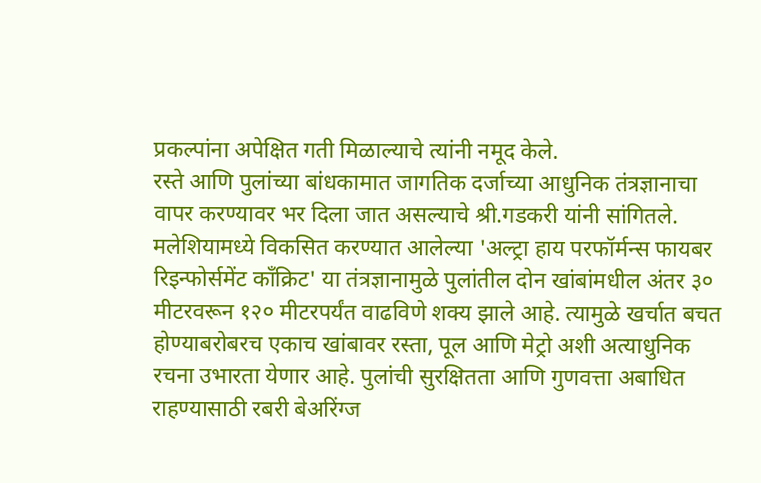प्रकल्पांना अपेक्षित गती मिळाल्याचे त्यांनी नमूद केले.
रस्ते आणि पुलांच्या बांधकामात जागतिक दर्जाच्या आधुनिक तंत्रज्ञानाचा वापर करण्यावर भर दिला जात असल्याचे श्री.गडकरी यांनी सांगितले. मलेशियामध्ये विकसित करण्यात आलेल्या 'अल्ट्रा हाय परफॉर्मन्स फायबर रिइन्फोर्समेंट काँक्रिट' या तंत्रज्ञानामुळे पुलांतील दोन खांबांमधील अंतर ३० मीटरवरून १२० मीटरपर्यंत वाढविणे शक्य झाले आहे. त्यामुळे खर्चात बचत होण्याबरोबरच एकाच खांबावर रस्ता, पूल आणि मेट्रो अशी अत्याधुनिक रचना उभारता येणार आहे. पुलांची सुरक्षितता आणि गुणवत्ता अबाधित राहण्यासाठी रबरी बेअरिंग्ज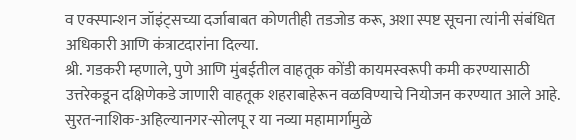व एक्स्पान्शन जॉइंट्सच्या दर्जाबाबत कोणतीही तडजोड करू, अशा स्पष्ट सूचना त्यांनी संबंधित अधिकारी आणि कंत्राटदारांना दिल्या.
श्री. गडकरी म्हणाले, पुणे आणि मुंबईतील वाहतूक कोंडी कायमस्वरूपी कमी करण्यासाठी उत्तरेकडून दक्षिणेकडे जाणारी वाहतूक शहराबाहेरून वळविण्याचे नियोजन करण्यात आले आहे. सुरत-नाशिक-अहिल्यानगर-सोलपू र या नव्या महामार्गामुळे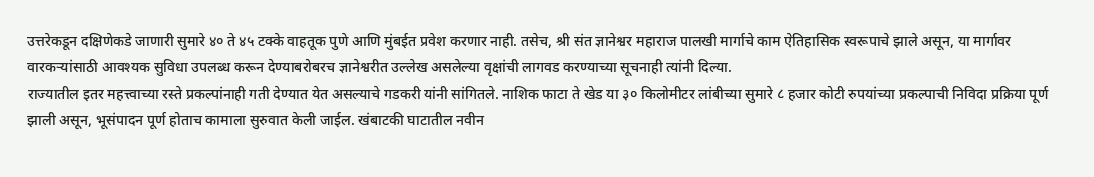उत्तरेकडून दक्षिणेकडे जाणारी सुमारे ४० ते ४५ टक्के वाहतूक पुणे आणि मुंबईत प्रवेश करणार नाही. तसेच, श्री संत ज्ञानेश्वर महाराज पालखी मार्गाचे काम ऐतिहासिक स्वरूपाचे झाले असून, या मार्गावर वारकऱ्यांसाठी आवश्यक सुविधा उपलब्ध करून देण्याबरोबरच ज्ञानेश्वरीत उल्लेख असलेल्या वृक्षांची लागवड करण्याच्या सूचनाही त्यांनी दिल्या.
राज्यातील इतर महत्त्वाच्या रस्ते प्रकल्पांनाही गती देण्यात येत असल्याचे गडकरी यांनी सांगितले. नाशिक फाटा ते खेड या ३० किलोमीटर लांबीच्या सुमारे ८ हजार कोटी रुपयांच्या प्रकल्पाची निविदा प्रक्रिया पूर्ण झाली असून, भूसंपादन पूर्ण होताच कामाला सुरुवात केली जाईल. खंबाटकी घाटातील नवीन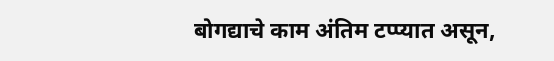बोगद्याचे काम अंतिम टप्प्यात असून,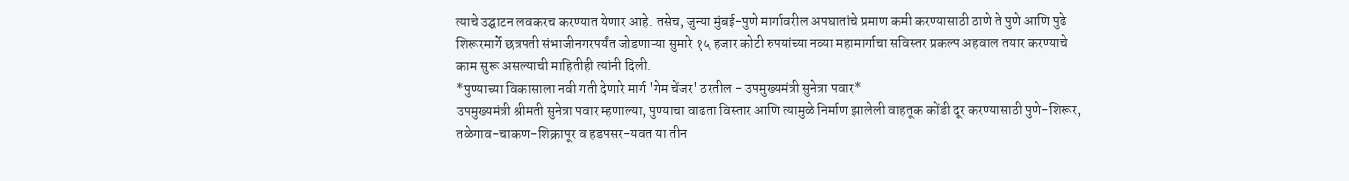त्याचे उद्घाटन लवकरच करण्यात येणार आहे. तसेच, जुन्या मुंबई-पुणे मार्गावरील अपघातांचे प्रमाण कमी करण्यासाठी ठाणे ते पुणे आणि पुढे शिरूरमार्गे छत्रपती संभाजीनगरपर्यंत जोडणाऱ्या सुमारे १५ हजार कोटी रुपयांच्या नव्या महामार्गाचा सविस्तर प्रकल्प अहवाल तयार करण्याचे काम सुरू असल्याची माहितीही त्यांनी दिली.
*पुण्याच्या विकासाला नवी गती देणारे मार्ग 'गेम चेंजर' ठरतील - उपमुख्यमंत्री सुनेत्रा पवार*
उपमुख्यमंत्री श्रीमती सुनेत्रा पवार म्हणाल्या, पुण्याचा वाढता विस्तार आणि त्यामुळे निर्माण झालेली वाहतूक कोंडी दूर करण्यासाठी पुणे-शिरूर, तळेगाव-चाकण-शिक्रापूर व हडपसर-यवत या तीन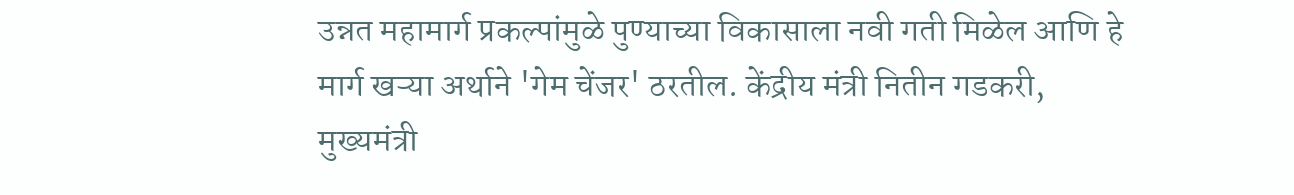उन्नत महामार्ग प्रकल्पांमुळे पुण्याच्या विकासाला नवी गती मिळेल आणि हे मार्ग खऱ्या अर्थाने 'गेम चेंजर' ठरतील. केंद्रीय मंत्री नितीन गडकरी, मुख्यमंत्री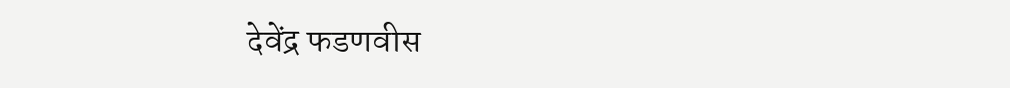देवेंद्र फडणवीस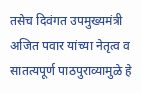तसेच दिवंगत उपमुख्यमंत्री अजित पवार यांच्या नेतृत्व व सातत्यपूर्ण पाठपुराव्यामुळे हे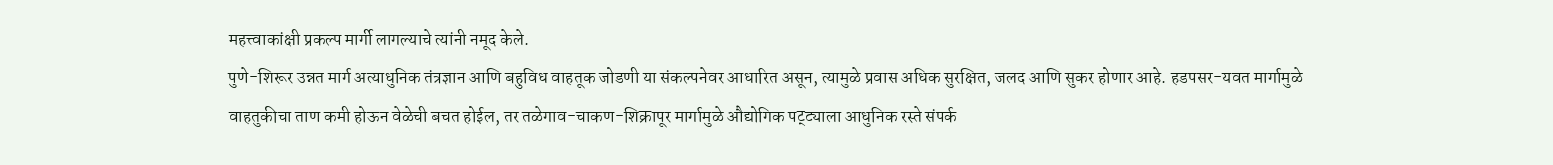महत्त्वाकांक्षी प्रकल्प मार्गी लागल्याचे त्यांनी नमूद केले.
पुणे-शिरूर उन्नत मार्ग अत्याधुनिक तंत्रज्ञान आणि बहुविध वाहतूक जोडणी या संकल्पनेवर आधारित असून, त्यामुळे प्रवास अधिक सुरक्षित, जलद आणि सुकर होणार आहे. हडपसर-यवत मार्गामुळे वाहतुकीचा ताण कमी होऊन वेळेची बचत होईल, तर तळेगाव-चाकण-शिक्रापूर मार्गामुळे औद्योगिक पट्ट्याला आधुनिक रस्ते संपर्क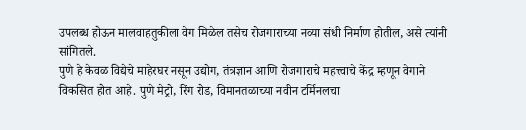उपलब्ध होऊन मालवाहतुकीला वेग मिळेल तसेच रोजगाराच्या नव्या संधी निर्माण होतील, असे त्यांनी सांगितले.
पुणे हे केवळ विद्येचे माहेरघर नसून उद्योग, तंत्रज्ञान आणि रोजगाराचे महत्त्वाचे केंद्र म्हणून वेगाने विकसित होत आहे. पुणे मेट्रो, रिंग रोड, विमानतळाच्या नवीन टर्मिनलचा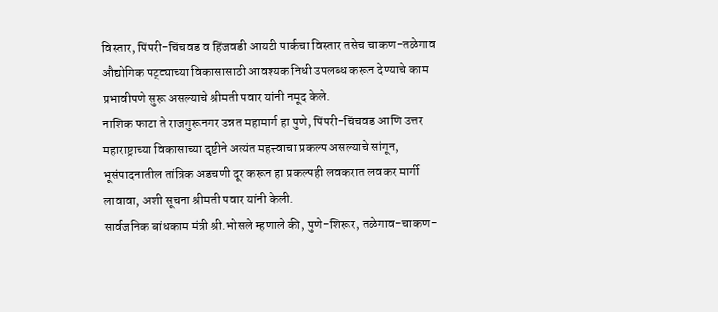विस्तार, पिंपरी-चिंचवड व हिंजवडी आयटी पार्कचा विस्तार तसेच चाकण-तळेगाव औद्योगिक पट्ट्याच्या विकासासाठी आवश्यक निधी उपलब्ध करून देण्याचे काम प्रभावीपणे सुरू असल्याचे श्रीमती पवार यांनी नमूद केले.
नाशिक फाटा ते राजगुरूनगर उन्नत महामार्ग हा पुणे, पिंपरी-चिंचवड आणि उत्तर महाराष्ट्राच्या विकासाच्या दृष्टीने अत्यंत महत्त्वाचा प्रकल्प असल्याचे सांगून, भूसंपादनातील तांत्रिक अडचणी दूर करून हा प्रकल्पही लवकरात लवकर मार्गी लावावा, अशी सूचना श्रीमती पवार यांनी केली.
सार्वजनिक बांधकाम मंत्री श्री.भोसले म्हणाले की, पुणे-शिरूर, तळेगाव-चाकण-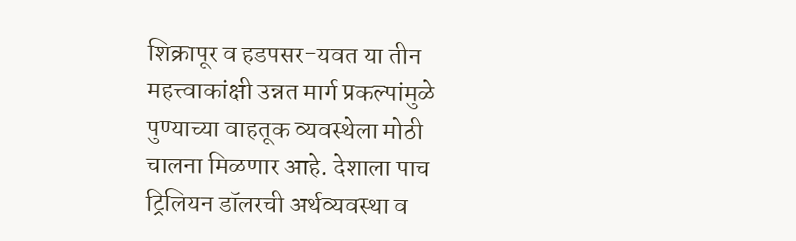शिक्रापूर व हडपसर-यवत या तीन महत्त्वाकांक्षी उन्नत मार्ग प्रकल्पांमुळे पुण्याच्या वाहतूक व्यवस्थेला मोठी चालना मिळणार आहे. देशाला पाच ट्रिलियन डॉलरची अर्थव्यवस्था व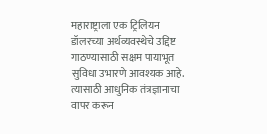महाराष्ट्राला एक ट्रिलियन डॉलरच्या अर्थव्यवस्थेचे उद्दिष्ट गाठण्यासाठी सक्षम पायाभूत सुविधा उभारणे आवश्यक आहे. त्यासाठी आधुनिक तंत्रज्ञानाचा वापर करून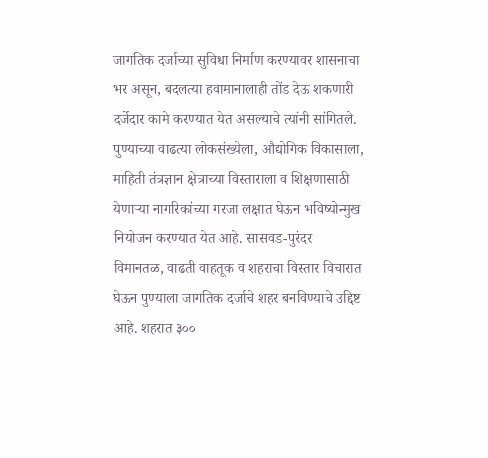जागतिक दर्जाच्या सुविधा निर्माण करण्यावर शासनाचा भर असून, बदलत्या हवामानालाही तोंड देऊ शकणारी दर्जेदार कामे करण्यात येत असल्याचे त्यांनी सांगितले.
पुण्याच्या वाढत्या लोकसंख्येला, औद्योगिक विकासाला, माहिती तंत्रज्ञान क्षेत्राच्या विस्ताराला व शिक्षणासाठी येणाऱ्या नागरिकांच्या गरजा लक्षात घेऊन भविष्योन्मुख नियोजन करण्यात येत आहे. सासवड-पुरंदर विमानतळ, वाढती वाहतूक व शहराचा विस्तार विचारात घेऊन पुण्याला जागतिक दर्जाचे शहर बनविण्याचे उद्दिष्ट आहे. शहरात ३००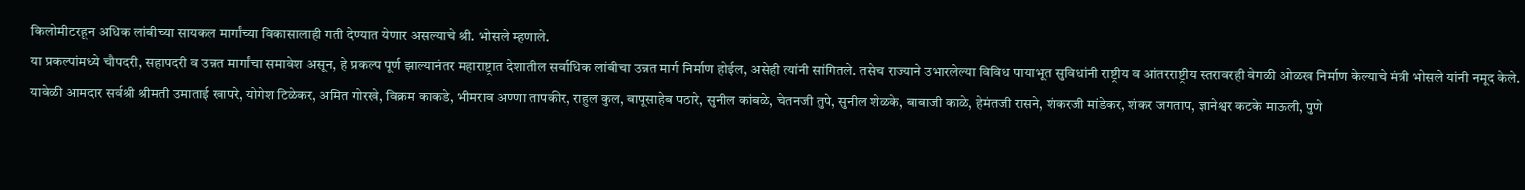किलोमीटरहून अधिक लांबीच्या सायकल मार्गांच्या विकासालाही गती देण्यात येणार असल्याचे श्री. भोसले म्हणाले.
या प्रकल्पांमध्ये चौपदरी, सहापदरी व उन्नत मार्गांचा समावेश असून, हे प्रकल्प पूर्ण झाल्यानंतर महाराष्ट्रात देशातील सर्वाधिक लांबीचा उन्नत मार्ग निर्माण होईल, असेही त्यांनी सांगितले. तसेच राज्याने उभारलेल्या विविध पायाभूत सुविधांनी राष्ट्रीय व आंतरराष्ट्रीय स्तरावरही वेगळी ओळख निर्माण केल्याचे मंत्री भोसले यांनी नमूद केले.
यावेळी आमदार सर्वश्री श्रीमती उमाताई खापरे, योगेश टिळेकर, अमित गोरखे, विक्रम काकडे, भीमराव अण्णा तापकीर, राहुल कुल, बापूसाहेब पठारे, सुनील कांबळे, चेतनजी तुपे, सुनील शेळके, बाबाजी काळे, हेमंतजी रासने, शंकरजी मांडेकर, शंकर जगताप, ज्ञानेश्वर कटके माऊली, पुणे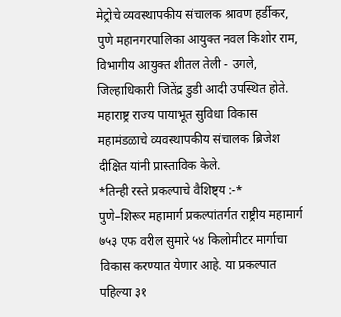मेट्रोचे व्यवस्थापकीय संचालक श्रावण हर्डीकर, पुणे महानगरपालिका आयुक्त नवल किशोर राम, विभागीय आयुक्त शीतल तेली - उगले, जिल्हाधिकारी जितेंद्र डुडी आदी उपस्थित होते.
महाराष्ट्र राज्य पायाभूत सुविधा विकास महामंडळाचे व्यवस्थापकीय संचालक ब्रिजेश दीक्षित यांनी प्रास्ताविक केले.
*तिन्ही रस्ते प्रकल्पाचे वैशिष्ट्य :-*
पुणे–शिरूर महामार्ग प्रकल्पांतर्गत राष्ट्रीय महामार्ग ७५३ एफ वरील सुमारे ५४ किलोमीटर मार्गाचा विकास करण्यात येणार आहे. या प्रकल्पात पहिल्या ३१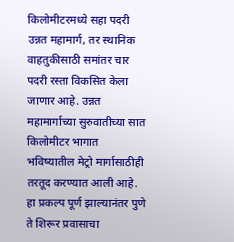किलोमीटरमध्ये सहा पदरी उन्नत महामार्ग, तर स्थानिक वाहतुकीसाठी समांतर चार पदरी रस्ता विकसित केला जाणार आहे. उन्नत महामार्गाच्या सुरुवातीच्या सात किलोमीटर भागात भविष्यातील मेट्रो मार्गासाठीही तरतूद करण्यात आली आहे. हा प्रकल्प पूर्ण झाल्यानंतर पुणे ते शिरूर प्रवासाचा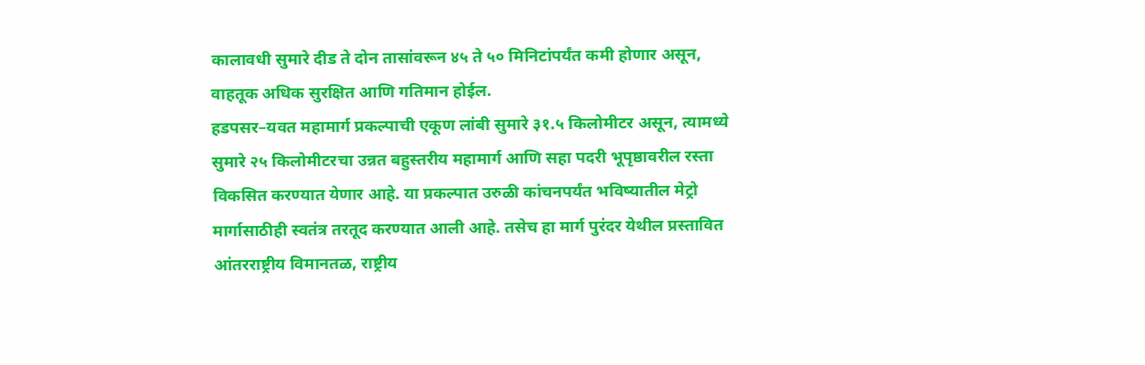कालावधी सुमारे दीड ते दोन तासांवरून ४५ ते ५० मिनिटांपर्यंत कमी होणार असून, वाहतूक अधिक सुरक्षित आणि गतिमान होईल.
हडपसर–यवत महामार्ग प्रकल्पाची एकूण लांबी सुमारे ३१.५ किलोमीटर असून, त्यामध्ये सुमारे २५ किलोमीटरचा उन्नत बहुस्तरीय महामार्ग आणि सहा पदरी भूपृष्ठावरील रस्ता विकसित करण्यात येणार आहे. या प्रकल्पात उरुळी कांचनपर्यंत भविष्यातील मेट्रो मार्गासाठीही स्वतंत्र तरतूद करण्यात आली आहे. तसेच हा मार्ग पुरंदर येथील प्रस्तावित आंतरराष्ट्रीय विमानतळ, राष्ट्रीय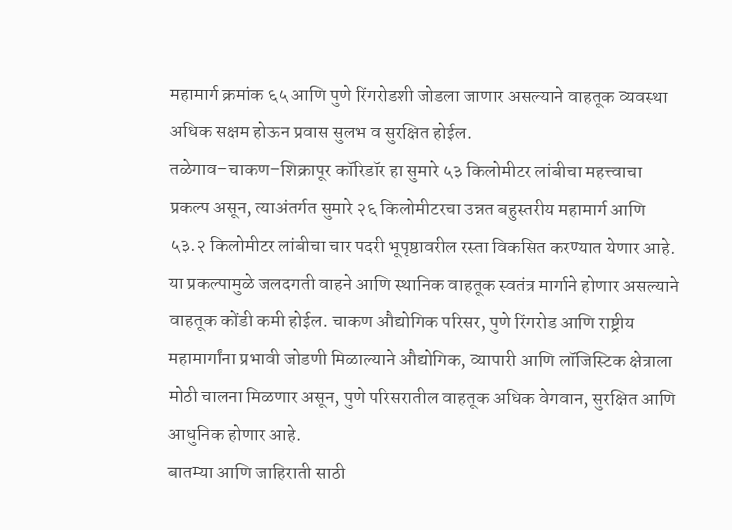महामार्ग क्रमांक ६५ आणि पुणे रिंगरोडशी जोडला जाणार असल्याने वाहतूक व्यवस्था अधिक सक्षम होऊन प्रवास सुलभ व सुरक्षित होईल.
तळेगाव–चाकण–शिक्रापूर कॉरिडॉर हा सुमारे ५३ किलोमीटर लांबीचा महत्त्वाचा प्रकल्प असून, त्याअंतर्गत सुमारे २६ किलोमीटरचा उन्नत बहुस्तरीय महामार्ग आणि ५३.२ किलोमीटर लांबीचा चार पदरी भूपृष्ठावरील रस्ता विकसित करण्यात येणार आहे. या प्रकल्पामुळे जलदगती वाहने आणि स्थानिक वाहतूक स्वतंत्र मार्गाने होणार असल्याने वाहतूक कोंडी कमी होईल. चाकण औद्योगिक परिसर, पुणे रिंगरोड आणि राष्ट्रीय महामार्गांना प्रभावी जोडणी मिळाल्याने औद्योगिक, व्यापारी आणि लॉजिस्टिक क्षेत्राला मोठी चालना मिळणार असून, पुणे परिसरातील वाहतूक अधिक वेगवान, सुरक्षित आणि आधुनिक होणार आहे.
बातम्या आणि जाहिराती साठी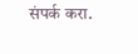संपर्क करा.